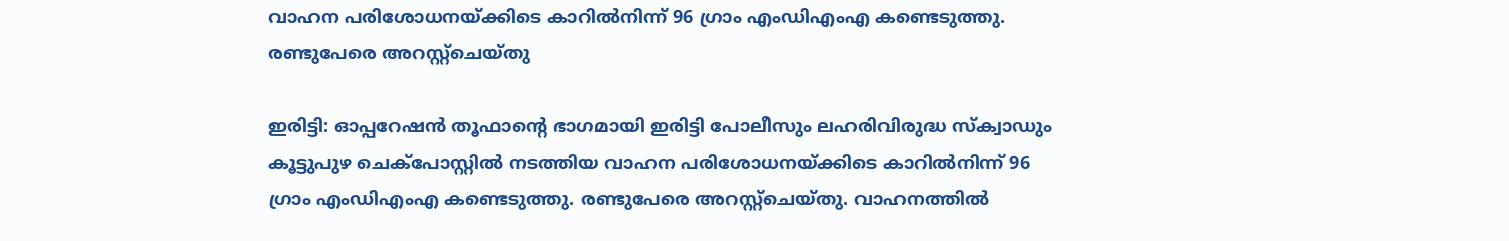വാഹന പരിശോധനയ്ക്കിടെ കാറില്‍നിന്ന് 96 ഗ്രാം എംഡിഎംഎ കണ്ടെടുത്തു. രണ്ടുപേരെ അറസ്റ്റ്ചെയ്തു

ഇരിട്ടി: ഓപ്പറേഷന്‍ തൂഫാന്റെ ഭാഗമായി ഇരിട്ടി പോലീസും ലഹരിവിരുദ്ധ സ്‌ക്വാഡും കൂട്ടുപുഴ ചെക്‌പോസ്റ്റില്‍ നടത്തിയ വാഹന പരിശോധനയ്ക്കിടെ കാറില്‍നിന്ന് 96 ഗ്രാം എംഡിഎംഎ കണ്ടെടുത്തു. രണ്ടുപേരെ അറസ്റ്റ്ചെയ്തു. വാഹനത്തില്‍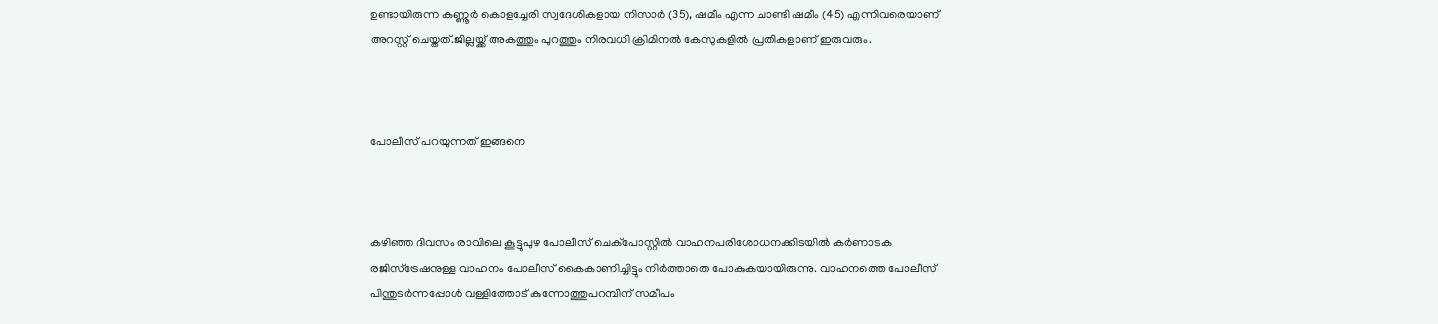ഉണ്ടായിരുന്ന കണ്ണൂര്‍ കൊളച്ചേരി സ്വദേശികളായ നിസാര്‍ (35), ഷമീം എന്ന ചാണ്ടി ഷമീം (45) എന്നിവരെയാണ് അറസ്റ്റ് ചെയ്തത്.ജില്ലയ്ക്ക് അകത്തും പുറത്തും നിരവധി ക്രിമിനല്‍ കേസുകളില്‍ പ്രതികളാണ് ഇരുവരും.



പോലീസ് പറയുന്നത് ഇങ്ങനെ



കഴിഞ്ഞ ദിവസം രാവിലെ കൂട്ടുപുഴ പോലീസ് ചെക്‌പോസ്റ്റില്‍ വാഹനപരിശോധനക്കിടയില്‍ കര്‍ണാടക രജിസ്‌ട്രേഷനുള്ള വാഹനം പോലീസ് കൈകാണിച്ചിട്ടും നിര്‍ത്താതെ പോകുകയായിരുന്നു. വാഹനത്തെ പോലീസ് പിന്തുടര്‍ന്നപ്പോള്‍ വള്ളിത്തോട് കുന്നോത്തുപറമ്പിന് സമീപം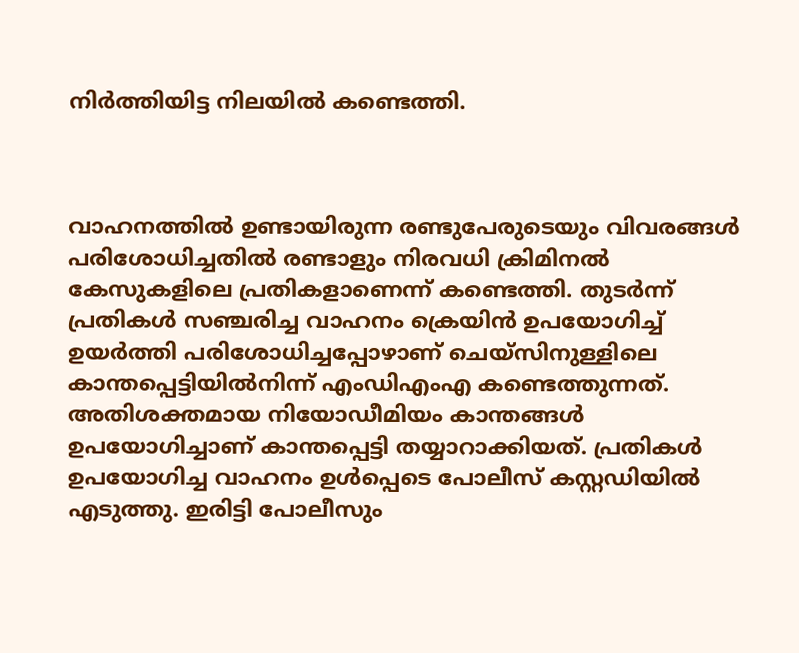നിര്‍ത്തിയിട്ട നിലയില്‍ കണ്ടെത്തി.



വാഹനത്തില്‍ ഉണ്ടായിരുന്ന രണ്ടുപേരുടെയും വിവരങ്ങള്‍ പരിശോധിച്ചതില്‍ രണ്ടാളും നിരവധി ക്രിമിനല്‍ കേസുകളിലെ പ്രതികളാണെന്ന് കണ്ടെത്തി. തുടര്‍ന്ന് പ്രതികള്‍ സഞ്ചരിച്ച വാഹനം ക്രെയിന്‍ ഉപയോഗിച്ച് ഉയര്‍ത്തി പരിശോധിച്ചപ്പോഴാണ് ചെയ്‌സിനുള്ളിലെ കാന്തപ്പെട്ടിയില്‍നിന്ന് എംഡിഎംഎ കണ്ടെത്തുന്നത്. അതിശക്തമായ നിയോഡീമിയം കാന്തങ്ങള്‍ ഉപയോഗിച്ചാണ് കാന്തപ്പെട്ടി തയ്യാറാക്കിയത്. പ്രതികള്‍ ഉപയോഗിച്ച വാഹനം ഉള്‍പ്പെടെ പോലീസ് കസ്റ്റഡിയില്‍ എടുത്തു. ഇരിട്ടി പോലീസും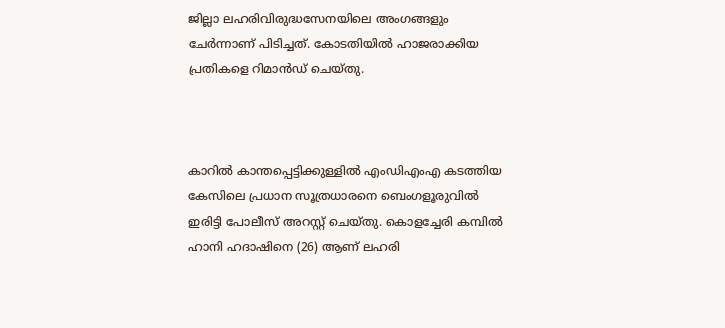ജില്ലാ ലഹരിവിരുദ്ധസേനയിലെ അംഗങ്ങളും ചേര്‍ന്നാണ് പിടിച്ചത്. കോടതിയില്‍ ഹാജരാക്കിയ പ്രതികളെ റിമാന്‍ഡ് ചെയ്തു.



കാറില്‍ കാന്തപ്പെട്ടിക്കുള്ളില്‍ എംഡിഎംഎ കടത്തിയ കേസിലെ പ്രധാന സൂത്രധാരനെ ബെംഗളൂരുവില്‍ ഇരിട്ടി പോലീസ് അറസ്റ്റ് ചെയ്തു. കൊളച്ചേരി കമ്പില്‍ ഹാനി ഹദാഷിനെ (26) ആണ് ലഹരി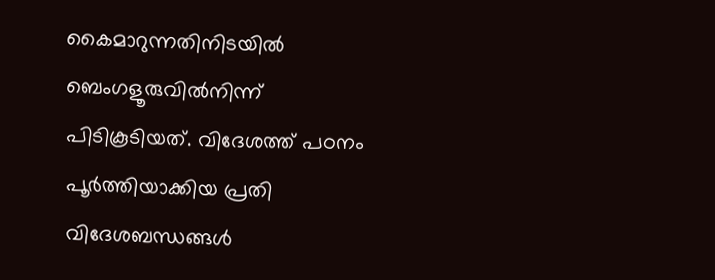കൈമാറുന്നതിനിടയില്‍ ബെംഗളൂരുവില്‍നിന്ന് പിടികൂടിയത്. വിദേശത്ത് പഠനം പൂര്‍ത്തിയാക്കിയ പ്രതി വിദേശബന്ധങ്ങള്‍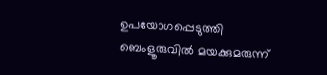ഉപയോഗപ്പെടുത്തി ബെംളൂരുവില്‍ മയക്കുമരുന്ന്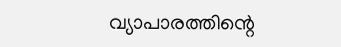വ്യാപാരത്തിന്റെ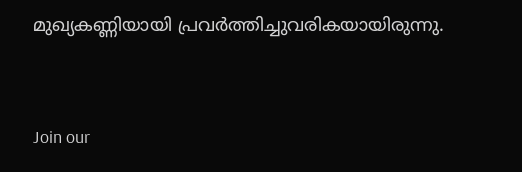മുഖ്യകണ്ണിയായി പ്രവര്‍ത്തിച്ചുവരികയായിരുന്നു.


Join our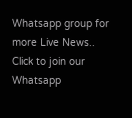Whatsapp group for more Live News..
Click to join our Whatsapp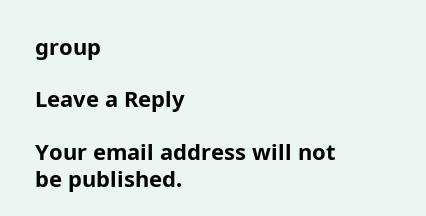group

Leave a Reply

Your email address will not be published.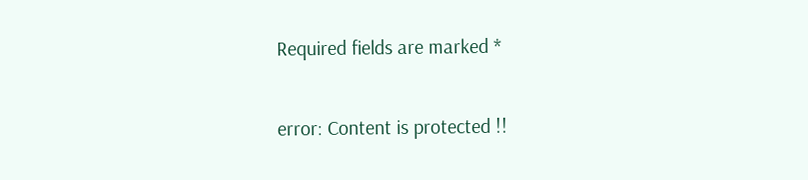Required fields are marked *

error: Content is protected !!